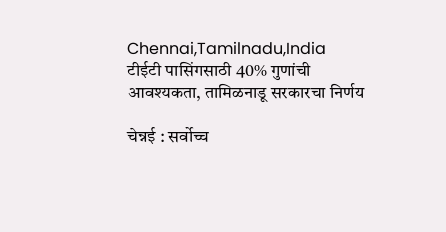Chennai,Tamilnadu,India
टीईटी पासिंगसाठी 40% गुणांची आवश्यकता, तामिळनाडू सरकारचा निर्णय

चेन्नई : सर्वोच्च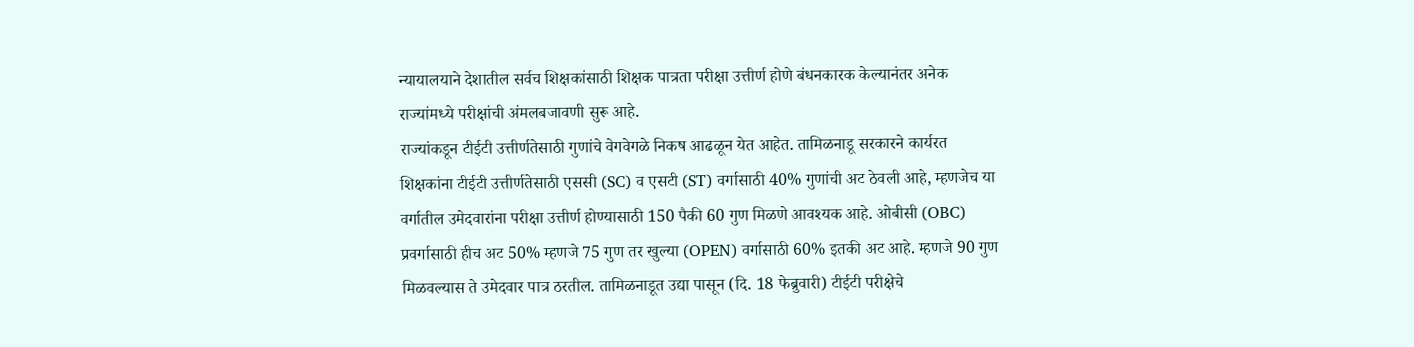न्यायालयाने देशातील सर्वच शिक्षकांसाठी शिक्षक पात्रता परीक्षा उत्तीर्ण होणे बंधनकारक केल्यानंतर अनेक राज्यांमध्ये परीक्षांची अंमलबजावणी सुरू आहे.
राज्यांकडून टीईटी उत्तीर्णतेसाठी गुणांचे वेगवेगळे निकष आढळून येत आहेत. तामिळनाडू सरकारने कार्यरत शिक्षकांना टीईटी उत्तीर्णतेसाठी एससी (SC) व एसटी (ST) वर्गासाठी 40% गुणांची अट ठेवली आहे, म्हणजेच या वर्गातील उमेदवारांना परीक्षा उत्तीर्ण होण्यासाठी 150 पैकी 60 गुण मिळणे आवश्यक आहे. ओबीसी (OBC) प्रवर्गासाठी हीच अट 50% म्हणजे 75 गुण तर खुल्या (OPEN) वर्गासाठी 60% इतकी अट आहे. म्हणजे 90 गुण मिळवल्यास ते उमेदवार पात्र ठरतील. तामिळनाडूत उद्या पासून (दि. 18 फेब्रुवारी) टीईटी परीक्षेचे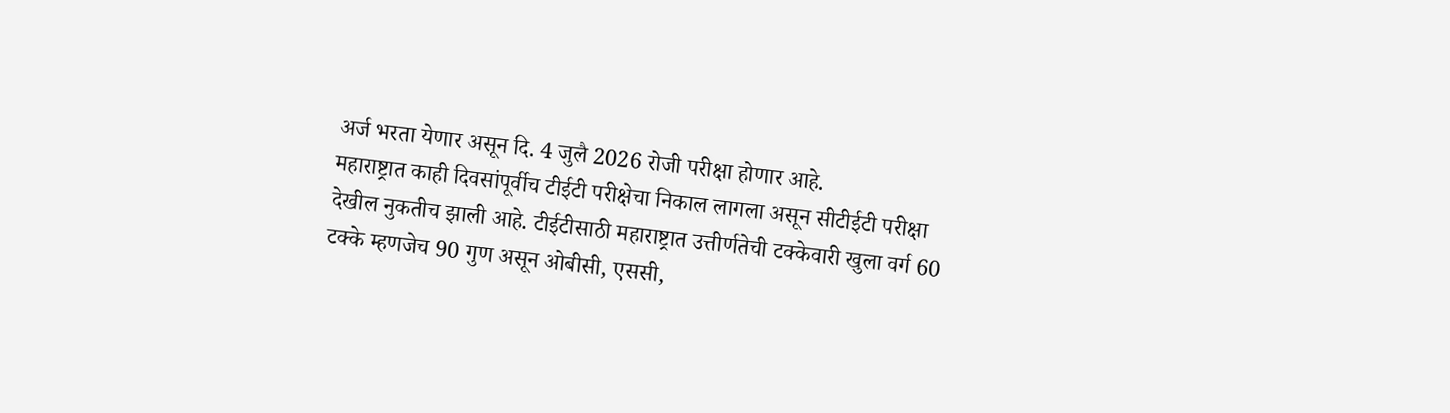अर्ज भरता येणार असून दि. 4 जुलै 2026 रोजी परीक्षा होणार आहे.
महाराष्ट्रात काही दिवसांपूर्वीच टीईटी परीक्षेचा निकाल लागला असून सीटीईटी परीक्षा देखील नुकतीच झाली आहे. टीईटीसाठी महाराष्ट्रात उत्तीर्णतेची टक्केवारी खुला वर्ग 60 टक्के म्हणजेच 90 गुण असून ओबीसी, एससी,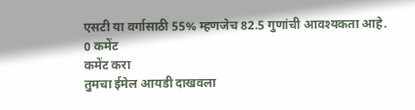एसटी या वर्गासाठी 55% म्हणजेच 82.5 गुणांची आवश्यकता आहे.
0 कमेंट
कमेंट करा
तुमचा ईमेल आयडी दाखवला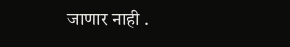जाणार नाही .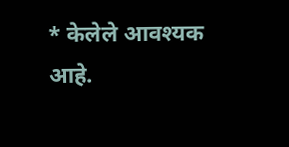* केलेले आवश्यक आहे.